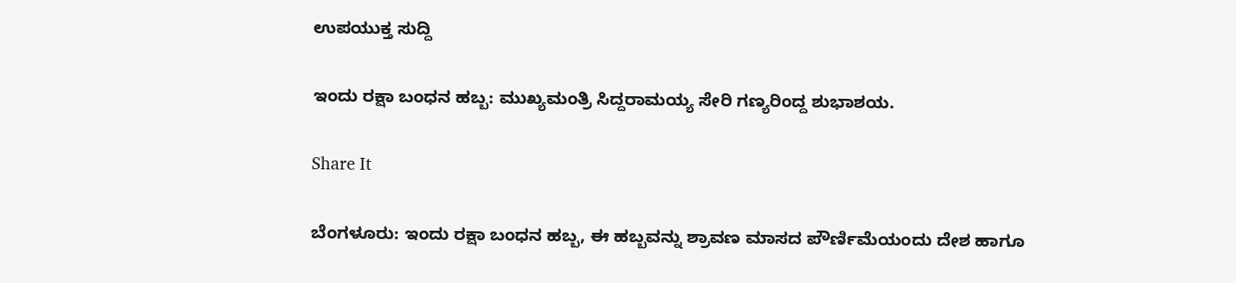ಉಪಯುಕ್ತ ಸುದ್ದಿ

ಇಂದು ರಕ್ಷಾ ಬಂಧನ ಹಬ್ಬ: ಮುಖ್ಯಮಂತ್ರಿ ಸಿದ್ದರಾಮಯ್ಯ ಸೇರಿ ಗಣ್ಯರಿಂದ್ದ ಶುಭಾಶಯ.

Share It

ಬೆಂಗಳೂರು: ಇಂದು ರಕ್ಷಾ ಬಂಧನ ಹಬ್ಬ, ಈ ಹಬ್ಬವನ್ನು ಶ್ರಾವಣ ಮಾಸದ ಪೌರ್ಣಿಮೆಯಂದು ದೇಶ ಹಾಗೂ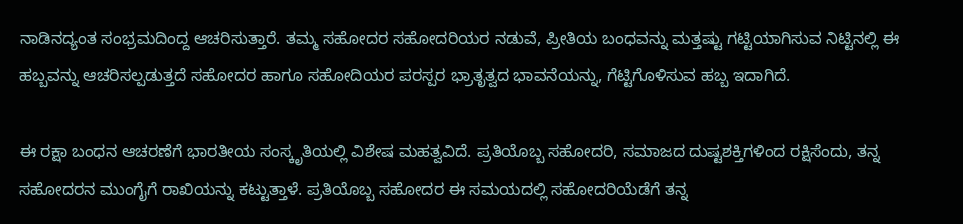ನಾಡಿನದ್ಯಂತ ಸಂಭ್ರಮದಿಂದ್ದ ಆಚರಿಸುತ್ತಾರೆ. ತಮ್ಮ ಸಹೋದರ ಸಹೋದರಿಯರ ನಡುವೆ, ಪ್ರೀತಿಯ ಬಂಧವನ್ನು ಮತ್ತಷ್ಟು ಗಟ್ಟಿಯಾಗಿಸುವ ನಿಟ್ಟಿನಲ್ಲಿ ಈ ಹಬ್ಬವನ್ನು ಆಚರಿಸಲ್ಪಡುತ್ತದೆ ಸಹೋದರ ಹಾಗೂ ಸಹೋದಿಯರ ಪರಸ್ಪರ ಭ್ರಾತೃತ್ವದ ಭಾವನೆಯನ್ನು, ಗೆಟ್ಟಿಗೊಳಿಸುವ ಹಬ್ಬ ಇದಾಗಿದೆ.

ಈ ರಕ್ಷಾ ಬಂಧನ ಆಚರಣೆಗೆ ಭಾರತೀಯ ಸಂಸ್ಕೃತಿಯಲ್ಲಿ ವಿಶೇಷ ಮಹತ್ವವಿದೆ. ಪ್ರತಿಯೊಬ್ಬ ಸಹೋದರಿ, ಸಮಾಜದ ದುಷ್ಟಶಕ್ತಿಗಳಿಂದ ರಕ್ಷಿಸೆಂದು, ತನ್ನ ಸಹೋದರನ ಮುಂಗೈಗೆ ರಾಖಿಯನ್ನು ಕಟ್ಟುತ್ತಾಳೆ. ಪ್ರತಿಯೊಬ್ಬ ಸಹೋದರ ಈ ಸಮಯದಲ್ಲಿ ಸಹೋದರಿಯೆಡೆಗೆ ತನ್ನ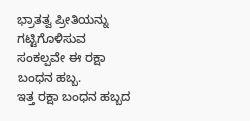ಭ್ರಾತತ್ವ ಪ್ರೀತಿಯನ್ನು ಗಟ್ಟಿಗೊಳಿಸುವ ಸಂಕಲ್ಪವೇ ಈ ರಕ್ಷಾ ಬಂಧನ ಹಬ್ಬ.
ಇತ್ತ ರಕ್ಷಾ ಬಂಧನ ಹಬ್ಬದ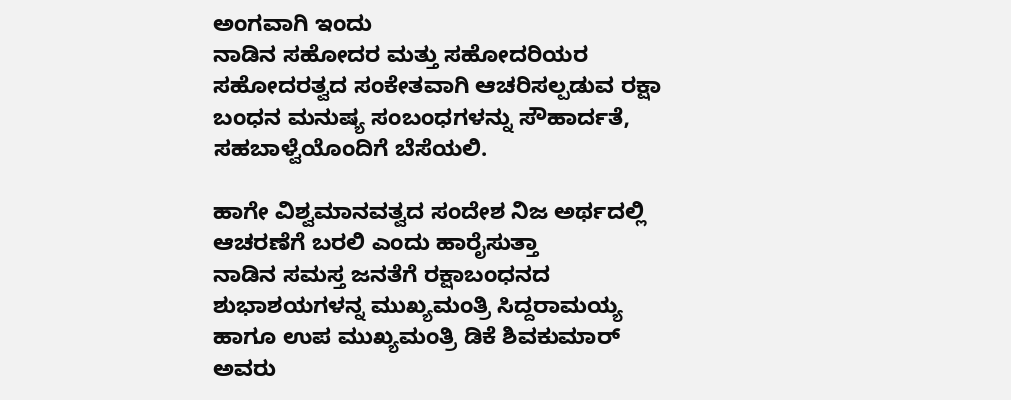ಅಂಗವಾಗಿ ಇಂದು
ನಾಡಿನ ಸಹೋದರ ಮತ್ತು ಸಹೋದರಿಯರ ಸಹೋದರತ್ವದ ಸಂಕೇತವಾಗಿ ಆಚರಿಸಲ್ಪಡುವ ರಕ್ಷಾ ಬಂಧನ ಮನುಷ್ಯ ಸಂಬಂಧಗಳನ್ನು ಸೌಹಾರ್ದತೆ, ಸಹಬಾಳ್ವೆಯೊಂದಿಗೆ ಬೆಸೆಯಲಿ.

ಹಾಗೇ ವಿಶ್ವಮಾನವತ್ವದ ಸಂದೇಶ ನಿಜ ಅರ್ಥದಲ್ಲಿ ಆಚರಣೆಗೆ ಬರಲಿ ಎಂದು ಹಾರೈಸುತ್ತಾ
ನಾಡಿನ ಸಮಸ್ತ ಜನತೆಗೆ ರಕ್ಷಾಬಂಧನದ ಶುಭಾಶಯಗಳನ್ನ ಮುಖ್ಯಮಂತ್ರಿ ಸಿದ್ದರಾಮಯ್ಯ ಹಾಗೂ ಉಪ ಮುಖ್ಯಮಂತ್ರಿ ಡಿಕೆ ಶಿವಕುಮಾರ್ ಅವರು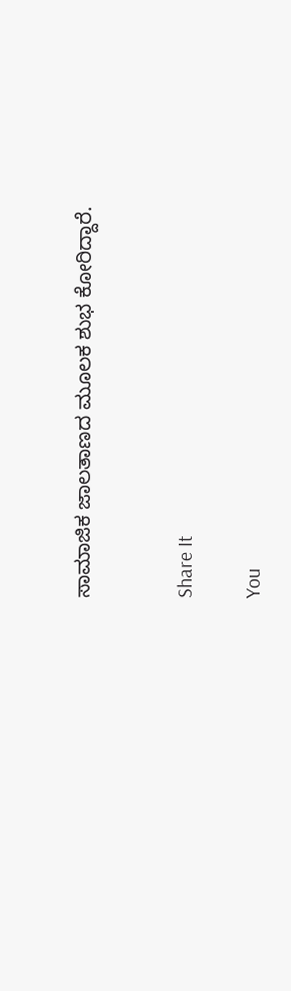ಸಾಮಾಜಿಕ ಜಾಲತಾಣದ ಮೂಲಕ ಶುಭ ಕೋರಿದ್ದಾರೆ.


Share It

You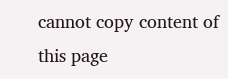cannot copy content of this page